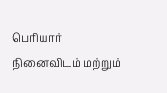பெரியார் நினைவிடம் மற்றும்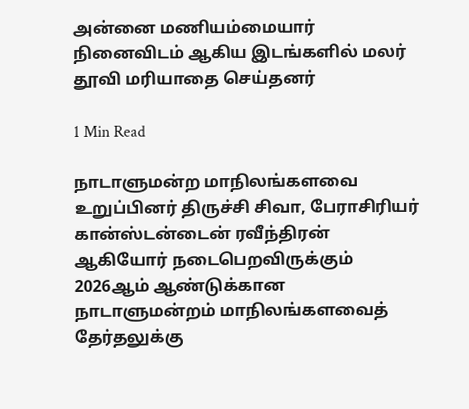அன்னை மணியம்மையார் நினைவிடம் ஆகிய இடங்களில் மலர் தூவி மரியாதை செய்தனர்

1 Min Read

நாடாளுமன்ற மாநிலங்களவை உறுப்பினர் திருச்சி சிவா, பேராசிரியர் கான்ஸ்டன்டைன் ரவீந்திரன் ஆகியோர் நடைபெறவிருக்கும் 2026ஆம் ஆண்டுக்கான நாடாளுமன்றம் மாநிலங்களவைத் தேர்தலுக்கு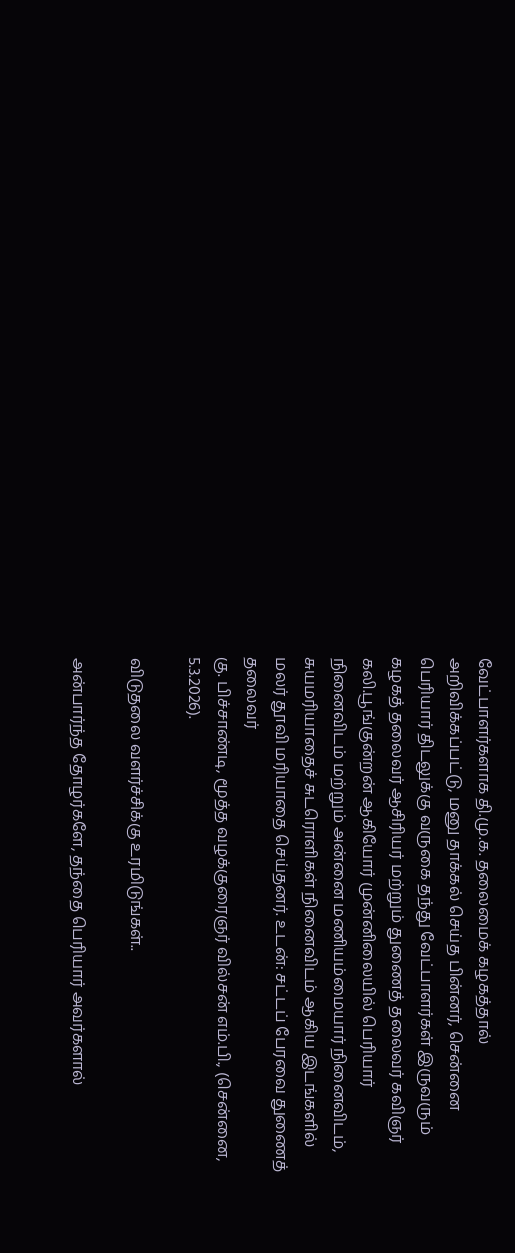வேட்பாளர்களாக தி.மு.க. தலைமைக் கழகத்தால் அறிவிக்கப்பட்டு, மனு தாக்கல் செய்த பின்னர், சென்னை பெரியார் திடலுக்கு வருகை தந்து வேட்பாளர்கள் இருவரும் கழகத் தலைவர் ஆசிரியர் மற்றும் துணைத் தலைவர் கவிஞர் கலி.பூங்குன்றன் ஆகியோர் முன்னிலையில் பெரியார் நினைவிடம் மற்றும் அன்னை மணியம்மையார் நினைவிடம், சுயமரியாதைச் சுடரொளிகள் நினைவிடம் ஆகிய இடங்களில் மலர் தூவி மரியாதை செய்தனர். உடன்: சட்டப் பேரவை துணைத் தலைவர்
கு. பிச்சாண்டி, மூத்த வழக்குரைஞர் வில்சன் எம்.பி., (சென்னை, 5.3.2026).

விடுதலை வளர்ச்சிக்கு உரமிடுங்கள்..

அன்பார்ந்த தோழர்களே, தந்தை பெரியார் அவர்களால்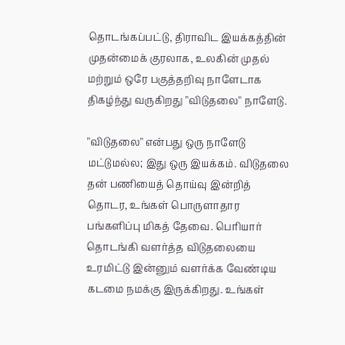தொடங்கப்பட்டு, திராவிட இயக்கத்தின் முதன்மைக் குரலாக, உலகின் முதல் மற்றும் ஒரே பகுத்தறிவு நாளேடாக திகழ்ந்து வருகிறது "விடுதலை" நாளேடு.

"விடுதலை" என்பது ஒரு நாளேடு மட்டுமல்ல; இது ஒரு இயக்கம். விடுதலை தன் பணியைத் தொய்வு இன்றித் தொடர, உங்கள் பொருளாதார பங்களிப்பு மிகத் தேவை. பெரியார் தொடங்கி வளர்த்த விடுதலையை உரமிட்டு இன்னும் வளர்க்க வேண்டிய கடமை நமக்கு இருக்கிறது. உங்கள்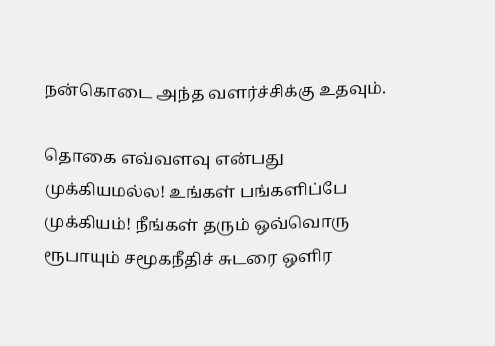நன்கொடை அந்த வளர்ச்சிக்கு உதவும்.

தொகை எவ்வளவு என்பது முக்கியமல்ல! உங்கள் பங்களிப்பே முக்கியம்! நீங்கள் தரும் ஒவ்வொரு ரூபாயும் சமூகநீதிச் சுடரை ஒளிர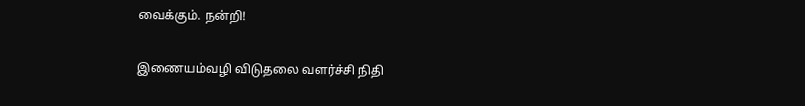வைக்கும். நன்றி!

இணையம்வழி விடுதலை வளர்ச்சி நிதி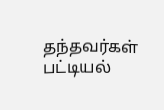தந்தவர்கள் பட்டியல்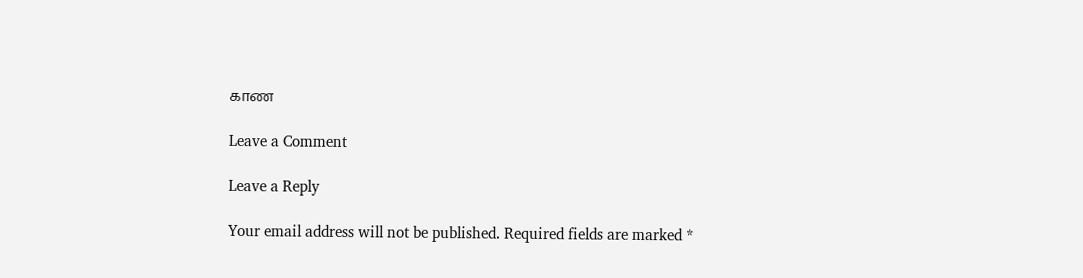காண

Leave a Comment

Leave a Reply

Your email address will not be published. Required fields are marked *